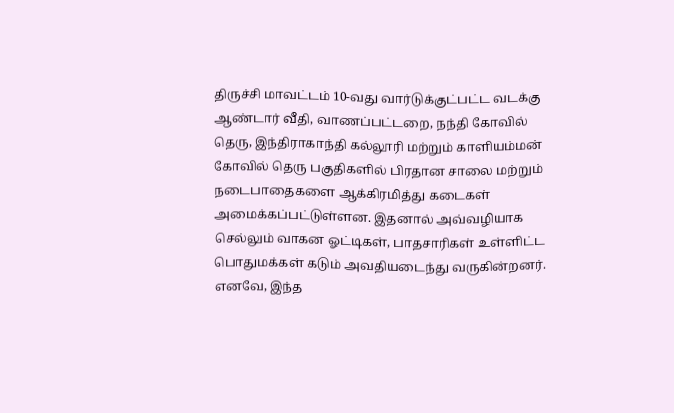திருச்சி மாவட்டம் 10-வது வார்டுக்குட்பட்ட வடக்கு ஆண்டார் வீதி, வாணப்பட்டறை, நந்தி கோவில் தெரு, இந்திராகாந்தி கல்லூரி மற்றும் காளியம்மன் கோவில் தெரு பகுதிகளில் பிரதான சாலை மற்றும் நடைபாதைகளை ஆக்கிரமித்து கடைகள் அமைக்கப்பட்டுள்ளன. இதனால் அவ்வழியாக செல்லும் வாகன ஓட்டிகள், பாதசாரிகள் உள்ளிட்ட பொதுமக்கள் கடும் அவதியடைந்து வருகின்றனர். எனவே, இந்த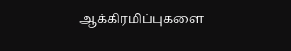ஆக்கிரமிப்புகளை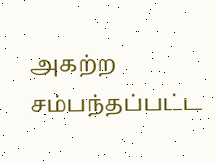அகற்ற சம்பந்தப்பட்ட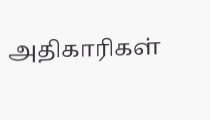அதிகாரிகள்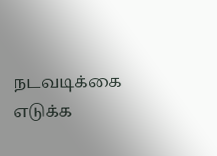நடவடிக்கை எடுக்க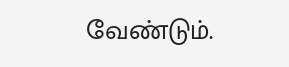வேண்டும்.